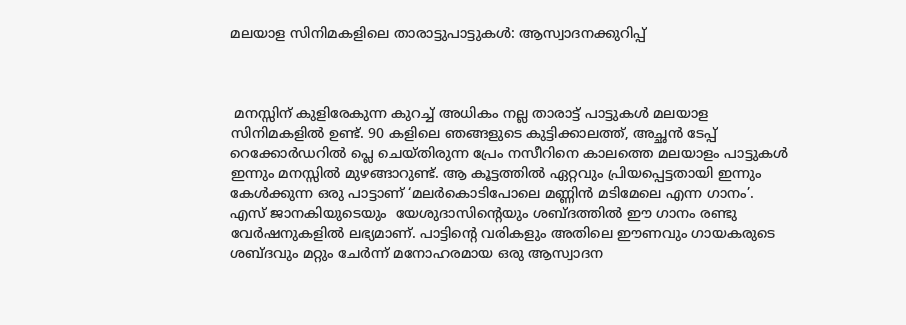മലയാള സിനിമകളിലെ താരാട്ടുപാട്ടുകൾ: ആസ്വാദനക്കുറിപ്പ്



 മനസ്സിന് കുളിരേകുന്ന കുറച്ച് അധികം നല്ല താരാട്ട് പാട്ടുകൾ മലയാള സിനിമകളിൽ ഉണ്ട്. 90 കളിലെ ഞങ്ങളുടെ കുട്ടിക്കാലത്ത്, അച്ഛൻ ടേപ്പ് റെക്കോർഡറിൽ പ്ലെ ചെയ്തിരുന്ന പ്രേം നസീറിനെ കാലത്തെ മലയാളം പാട്ടുകൾ ഇന്നും മനസ്സിൽ മുഴങ്ങാറുണ്ട്. ആ കൂട്ടത്തിൽ ഏറ്റവും പ്രിയപ്പെട്ടതായി ഇന്നും കേൾക്കുന്ന ഒരു പാട്ടാണ് ‘മലർകൊടിപോലെ മണ്ണിൻ മടിമേലെ എന്ന ഗാനം’. എസ് ജാനകിയുടെയും  യേശുദാസിന്റെയും ശബ്ദത്തിൽ ഈ ഗാനം രണ്ടു വേർഷനുകളിൽ ലഭ്യമാണ്. പാട്ടിന്റെ വരികളും അതിലെ ഈണവും ഗായകരുടെ ശബ്ദവും മറ്റും ചേർന്ന് മനോഹരമായ ഒരു ആസ്വാദന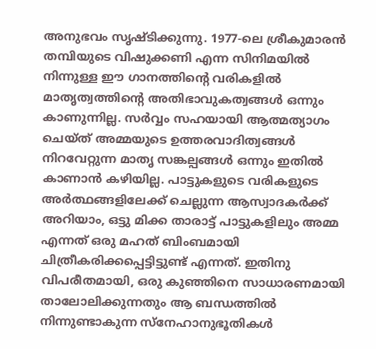അനുഭവം സൃഷ്ടിക്കുന്നു. 1977-ലെ ശ്രീകുമാരൻ തമ്പിയുടെ വിഷുക്കണി എന്ന സിനിമയിൽ നിന്നുള്ള ഈ ഗാനത്തിന്റെ വരികളിൽ മാതൃത്വത്തിന്റെ അതിഭാവുകത്വങ്ങൾ ഒന്നും കാണുന്നില്ല. സർവ്വം സഹയായി ആത്മത്യാഗം ചെയ്ത് അമ്മയുടെ ഉത്തരവാദിത്വങ്ങൾ നിറവേറ്റുന്ന മാതൃ സങ്കല്പങ്ങൾ ഒന്നും ഇതിൽ കാണാൻ കഴിയില്ല. പാട്ടുകളുടെ വരികളുടെ അർത്ഥങ്ങളിലേക്ക് ചെല്ലുന്ന ആസ്വാദകർക്ക് അറിയാം, ഒട്ടു മിക്ക താരാട്ട് പാട്ടുകളിലും അമ്മ എന്നത് ഒരു മഹത് ബിംബമായി ചിത്രീകരിക്കപ്പെട്ടിട്ടുണ്ട് എന്നത്. ഇതിനു വിപരീതമായി, ഒരു കുഞ്ഞിനെ സാധാരണമായി താലോലിക്കുന്നതും ആ ബന്ധത്തിൽ നിന്നുണ്ടാകുന്ന സ്നേഹാനുഭൂതികൾ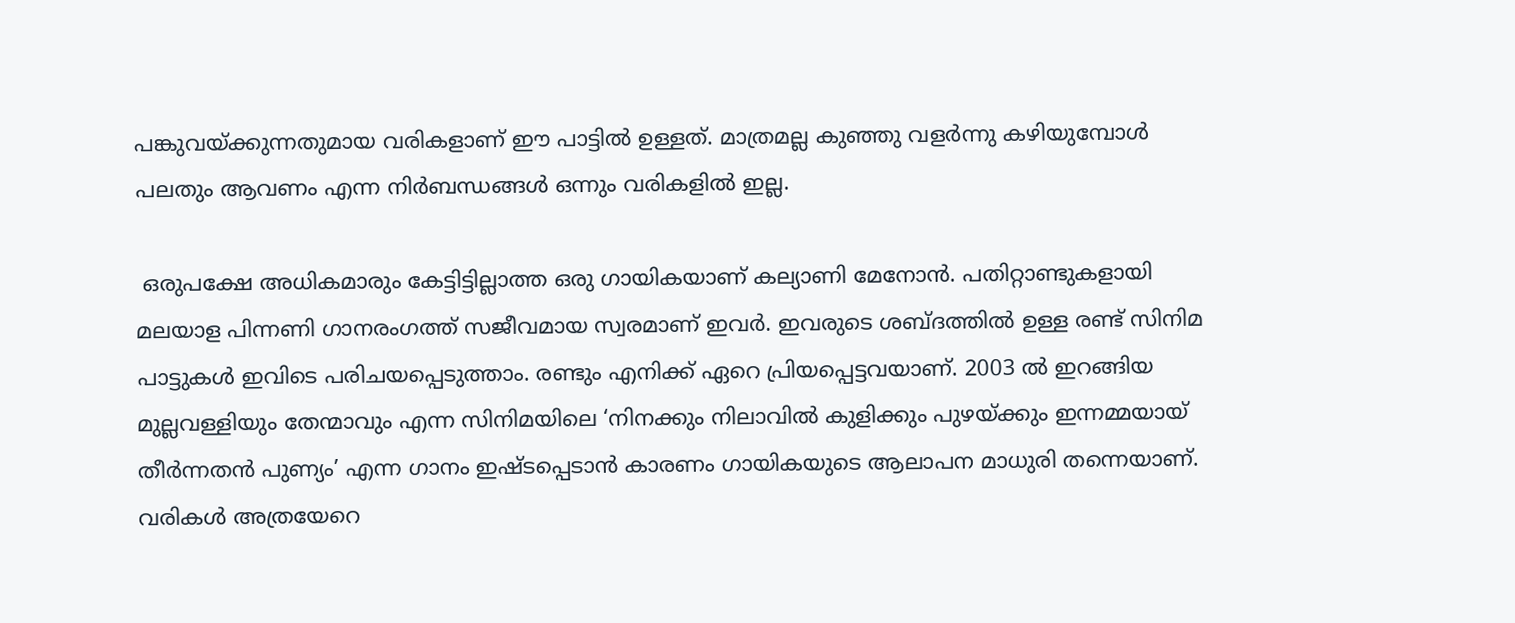പങ്കുവയ്ക്കുന്നതുമായ വരികളാണ് ഈ പാട്ടിൽ ഉള്ളത്. മാത്രമല്ല കുഞ്ഞു വളർന്നു കഴിയുമ്പോൾ പലതും ആവണം എന്ന നിർബന്ധങ്ങൾ ഒന്നും വരികളിൽ ഇല്ല.

 ഒരുപക്ഷേ അധികമാരും കേട്ടിട്ടില്ലാത്ത ഒരു ഗായികയാണ് കല്യാണി മേനോൻ. പതിറ്റാണ്ടുകളായി മലയാള പിന്നണി ഗാനരംഗത്ത് സജീവമായ സ്വരമാണ് ഇവർ. ഇവരുടെ ശബ്ദത്തിൽ ഉള്ള രണ്ട് സിനിമ പാട്ടുകൾ ഇവിടെ പരിചയപ്പെടുത്താം. രണ്ടും എനിക്ക് ഏറെ പ്രിയപ്പെട്ടവയാണ്. 2003 ൽ ഇറങ്ങിയ മുല്ലവള്ളിയും തേന്മാവും എന്ന സിനിമയിലെ ‘നിനക്കും നിലാവിൽ കുളിക്കും പുഴയ്ക്കും ഇന്നമ്മയായ് തീർന്നതൻ പുണ്യം’ എന്ന ഗാനം ഇഷ്ടപ്പെടാൻ കാരണം ഗായികയുടെ ആലാപന മാധുരി തന്നെയാണ്. വരികൾ അത്രയേറെ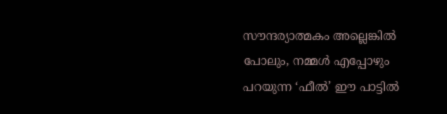സൗന്ദര്യാത്മകം അല്ലെങ്കിൽ പോലും, നമ്മൾ എപ്പോഴും പറയുന്ന ‘ഫീൽ’ ഈ പാട്ടിൽ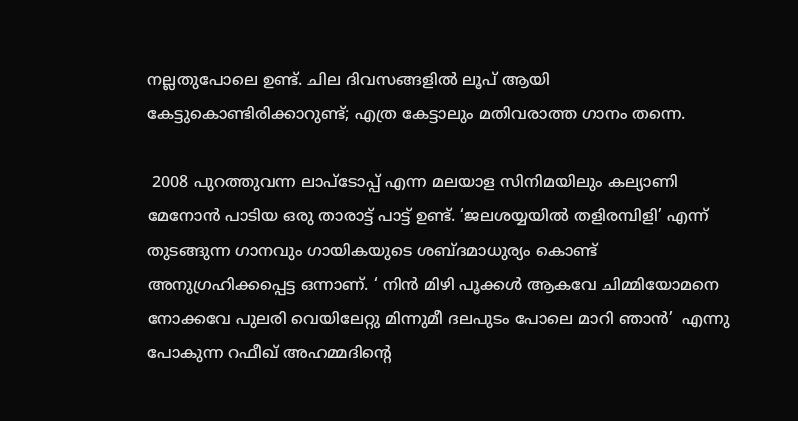നല്ലതുപോലെ ഉണ്ട്. ചില ദിവസങ്ങളിൽ ലൂപ് ആയി കേട്ടുകൊണ്ടിരിക്കാറുണ്ട്; എത്ര കേട്ടാലും മതിവരാത്ത ഗാനം തന്നെ.

 2008 പുറത്തുവന്ന ലാപ്ടോപ്പ് എന്ന മലയാള സിനിമയിലും കല്യാണി മേനോൻ പാടിയ ഒരു താരാട്ട് പാട്ട് ഉണ്ട്. ‘ജലശയ്യയിൽ തളിരമ്പിളി’ എന്ന് തുടങ്ങുന്ന ഗാനവും ഗായികയുടെ ശബ്ദമാധുര്യം കൊണ്ട് അനുഗ്രഹിക്കപ്പെട്ട ഒന്നാണ്. ‘ നിൻ മിഴി പൂക്കൾ ആകവേ ചിമ്മിയോമനെ നോക്കവേ പുലരി വെയിലേറ്റു മിന്നുമീ ദലപുടം പോലെ മാറി ഞാൻ’  എന്നു പോകുന്ന റഫീഖ് അഹമ്മദിന്റെ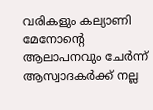വരികളും കല്യാണി മേനോന്റെ ആലാപനവും ചേർന്ന് ആസ്വാദകർക്ക് നല്ല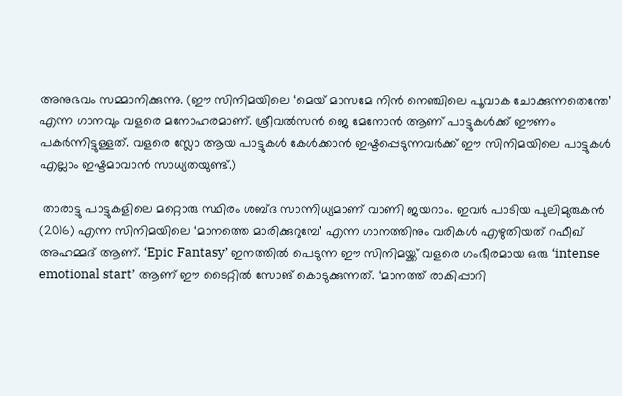അനുഭവം സമ്മാനിക്കുന്നു. (ഈ സിനിമയിലെ ‘മെയ് മാസമേ നിൻ നെഞ്ചിലെ പൂവാക ചോക്കുന്നതെന്തേ’ എന്ന ഗാനവും വളരെ മനോഹരമാണ്. ശ്രീവൽസൻ ജെ മേനോൻ ആണ് പാട്ടുകൾക്ക് ഈണം പകർന്നിട്ടുള്ളത്. വളരെ സ്ലോ ആയ പാട്ടുകൾ കേൾക്കാൻ ഇഷ്ടപ്പെടുന്നവർക്ക് ഈ സിനിമയിലെ പാട്ടുകൾ എല്ലാം ഇഷ്ടമാവാൻ സാധ്യതയുണ്ട്.)

 താരാട്ടു പാട്ടുകളിലെ മറ്റൊരു സ്ഥിരം ശബ്ദ സാന്നിധ്യമാണ് വാണി ജയറാം. ഇവർ പാടിയ പുലിമുരുകൻ (2016) എന്ന സിനിമയിലെ ‘മാനത്തെ മാരിക്കുറുമ്പേ’ എന്ന ഗാനത്തിനും വരികൾ എഴുതിയത് റഫീഖ് അഹമ്മദ് ആണ്. ‘Epic Fantasy’ ഇനത്തിൽ പെടുന്ന ഈ സിനിമയ്ക്ക് വളരെ ഗംഭീരമായ ഒരു ‘intense emotional start’ ആണ് ഈ ടൈറ്റിൽ സോങ് കൊടുക്കുന്നത്. ‘മാനത്ത് രാകിപ്പാറി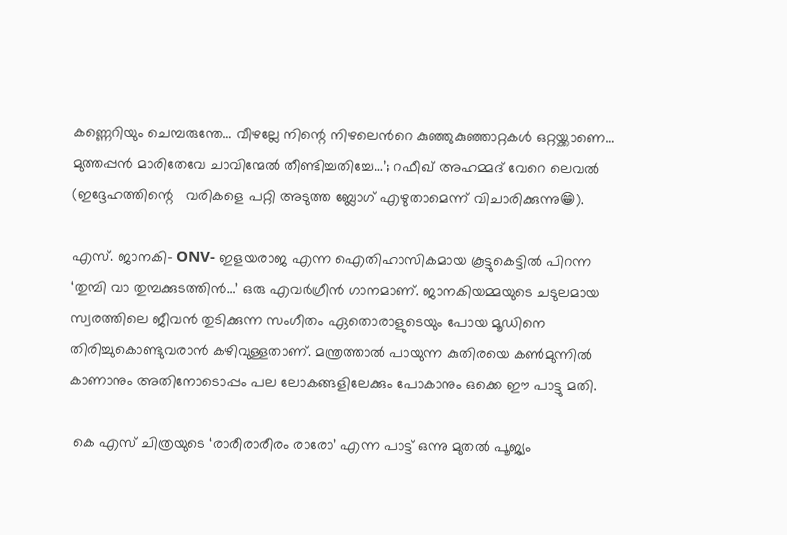കണ്ണെറിയും ചെമ്പരുന്തേ… വീഴല്ലേ നിന്റെ നിഴലെൻറെ കുഞ്ഞുകുഞ്ഞാറ്റകൾ ഒറ്റയ്ക്കാണെ… മുത്തപ്പൻ മാരിതേവേ ചാവിന്മേൽ തീണ്ടിച്ചതിച്ചേ…’; റഫീഖ് അഹമ്മദ് വേറെ ലെവൽ (ഇദ്ദേഹത്തിന്റെ   വരികളെ പറ്റി അടുത്ത ബ്ലോഗ് എഴുതാമെന്ന് വിചാരിക്കുന്നു😁).

എസ്. ജാനകി- ONV- ഇളയരാജ എന്ന ഐതിഹാസികമായ കൂട്ടുകെട്ടിൽ പിറന്ന ‘തുമ്പി വാ തുമ്പക്കുടത്തിൻ…’ ഒരു എവർഗ്രീൻ ഗാനമാണ്. ജാനകിയമ്മയുടെ ചടുലമായ സ്വരത്തിലെ ജീവൻ തുടിക്കുന്ന സംഗീതം ഏതൊരാളുടെയും പോയ മൂഡിനെ തിരിച്ചുകൊണ്ടുവരാൻ കഴിവുള്ളതാണ്. മന്ത്രത്താൽ പായുന്ന കുതിരയെ കൺമുന്നിൽ കാണാനും അതിനോടൊപ്പം പല ലോകങ്ങളിലേക്കും പോകാനും ഒക്കെ ഈ പാട്ടു മതി.

 കെ എസ് ചിത്രയുടെ ‘രാരീരാരീരം രാരോ’ എന്ന പാട്ട് ഒന്നു മുതൽ പൂജ്യം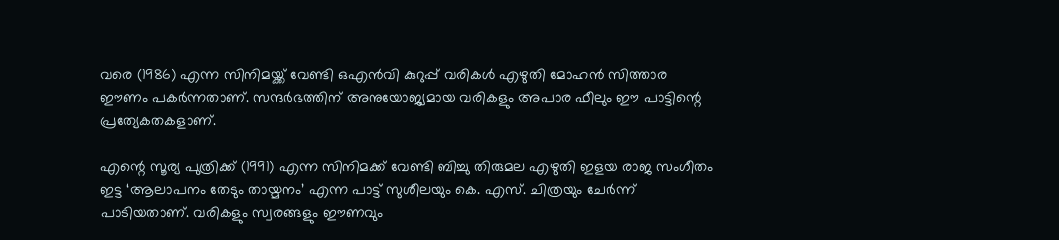വരെ (1986) എന്ന സിനിമയ്ക്ക് വേണ്ടി ഒഎൻവി കുറുപ്പ് വരികൾ എഴുതി മോഹൻ സിത്താര ഈണം പകർന്നതാണ്. സന്ദർഭത്തിന് അനുയോജ്യമായ വരികളും അപാര ഫീലും ഈ പാട്ടിന്റെ പ്രത്യേകതകളാണ്.

എന്റെ സൂര്യ പുത്രിക്ക് (1991) എന്ന സിനിമക്ക് വേണ്ടി ബിച്ചു തിരുമല എഴുതി ഇളയ രാജ സംഗീതം ഇട്ട ‘ആലാപനം തേടും തായ്മനം’ എന്ന പാട്ട് സുശീലയും കെ. എസ്. ചിത്രയും ചേർന്ന് പാടിയതാണ്. വരികളും സ്വരങ്ങളും ഈണവും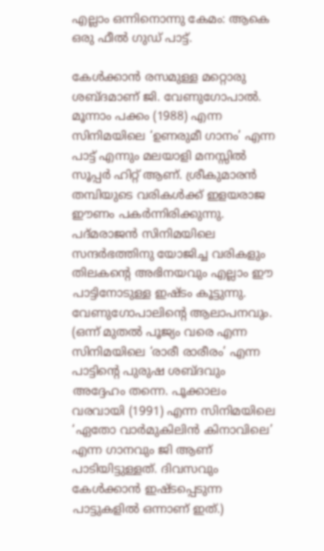എല്ലാം ഒന്നിനൊന്നു കേമം: ആകെ ഒരു ഫീൽ ഗുഡ് പാട്ട്.

കേൾക്കാൻ രസമുള്ള മറ്റൊരു ശബ്ദമാണ് ജി. വേണുഗോപാൽ. മൂന്നാം പക്കം (1988) എന്ന സിനിമയിലെ ‘ഉണരുമീ ഗാനം’ എന്ന പാട്ട് എന്നും മലയാളി മനസ്സിൽ സൂപ്പർ ഹിറ്റ്‌ ആണ്. ശ്രീകുമാരൻ തമ്പിയുടെ വരികൾക്ക് ഇളയരാജ ഈണം പകർന്നിരിക്കുന്നു. പദ്മരാജൻ സിനിമയിലെ സന്ദർഭത്തിനു യോജിച്ച വരികളും തിലകന്റെ അഭിനയവും എല്ലാം ഈ പാട്ടിനോടുള്ള ഇഷ്ടം കൂട്ടുന്നു. വേണുഗോപാലിന്റെ ആലാപനവും. (ഒന്ന് മുതൽ പൂജ്യം വരെ എന്ന സിനിമയിലെ ‘രാരീ രാരീരം’ എന്ന പാട്ടിന്റെ പുരുഷ ശബ്ദവും അദ്ദേഹം തന്നെ. പൂക്കാലം വരവായി (1991) എന്ന സിനിമയിലെ ‘ഏതോ വാർമുകിലിൻ കിനാവിലെ’ എന്ന ഗാനവും ജി ആണ് പാടിയിട്ടുള്ളത്. ദിവസവും കേൾക്കാൻ ഇഷ്ടപ്പെടുന്ന പാട്ടുകളിൽ ഒന്നാണ് ഇത്.)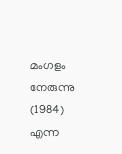മംഗളം നേരുന്നു (1984) എന്ന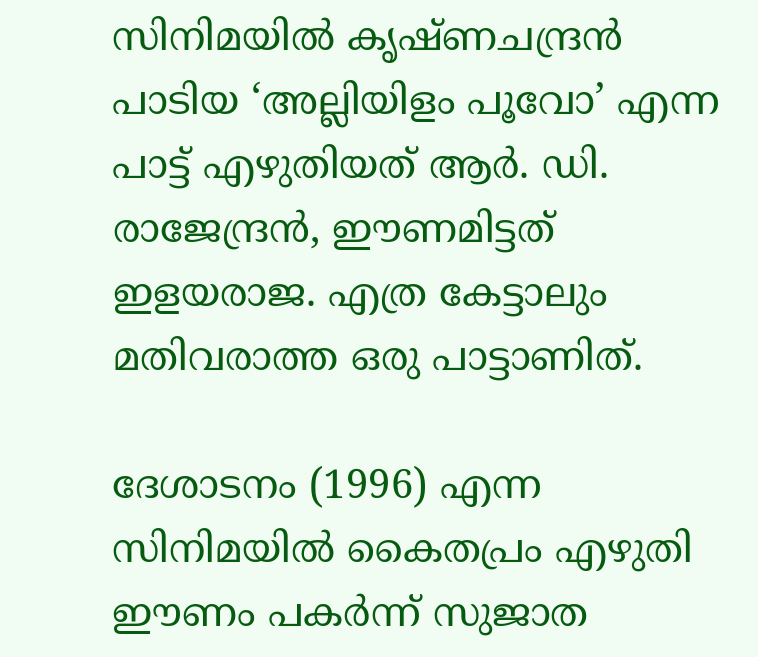സിനിമയിൽ കൃഷ്ണചന്ദ്രൻ പാടിയ ‘അല്ലിയിളം പൂവോ’ എന്ന പാട്ട് എഴുതിയത് ആർ. ഡി. രാജേന്ദ്രൻ, ഈണമിട്ടത് ഇളയരാജ. എത്ര കേട്ടാലും മതിവരാത്ത ഒരു പാട്ടാണിത്.

ദേശാടനം (1996) എന്ന സിനിമയിൽ കൈതപ്രം എഴുതി ഈണം പകർന്ന് സുജാത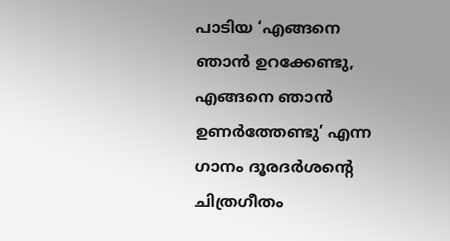പാടിയ ‘എങ്ങനെ ഞാൻ ഉറക്കേണ്ടു, എങ്ങനെ ഞാൻ ഉണർത്തേണ്ടു’ എന്ന ഗാനം ദൂരദർശന്റെ ചിത്രഗീതം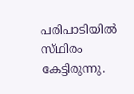പരിപാടിയിൽ സ്‌ഥിരം കേട്ടിരുന്നു.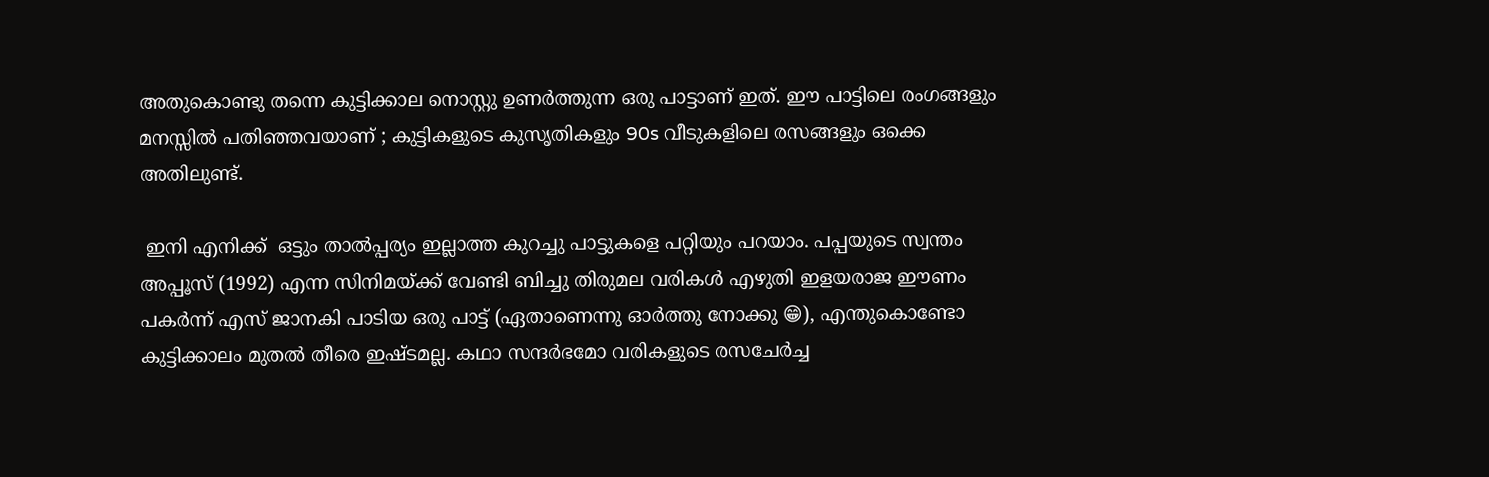അതുകൊണ്ടു തന്നെ കുട്ടിക്കാല നൊസ്റ്റു ഉണർത്തുന്ന ഒരു പാട്ടാണ് ഇത്. ഈ പാട്ടിലെ രംഗങ്ങളും മനസ്സിൽ പതിഞ്ഞവയാണ് ; കുട്ടികളുടെ കുസൃതികളും 90s വീടുകളിലെ രസങ്ങളും ഒക്കെ അതിലുണ്ട്.

 ഇനി എനിക്ക്  ഒട്ടും താൽപ്പര്യം ഇല്ലാത്ത കുറച്ചു പാട്ടുകളെ പറ്റിയും പറയാം. പപ്പയുടെ സ്വന്തം അപ്പൂസ് (1992) എന്ന സിനിമയ്ക്ക് വേണ്ടി ബിച്ചു തിരുമല വരികൾ എഴുതി ഇളയരാജ ഈണം പകർന്ന് എസ് ജാനകി പാടിയ ഒരു പാട്ട് (ഏതാണെന്നു ഓർത്തു നോക്കു 😁), എന്തുകൊണ്ടോ കുട്ടിക്കാലം മുതൽ തീരെ ഇഷ്ടമല്ല. കഥാ സന്ദർഭമോ വരികളുടെ രസചേർച്ച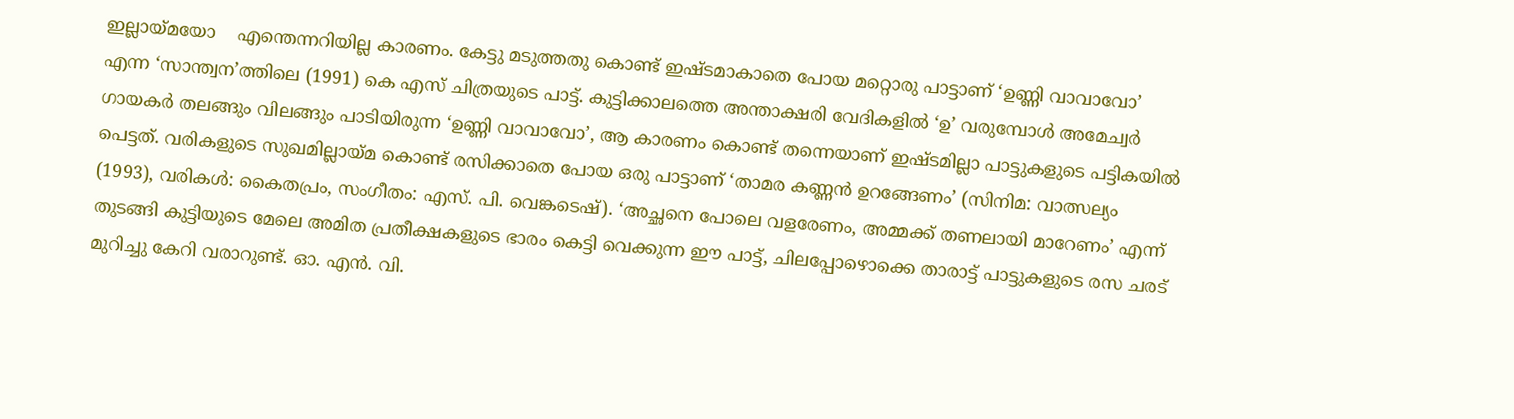ഇല്ലായ്മയോ    എന്തെന്നറിയില്ല കാരണം. കേട്ടു മടുത്തതു കൊണ്ട് ഇഷ്ടമാകാതെ പോയ മറ്റൊരു പാട്ടാണ് ‘ഉണ്ണി വാവാവോ’ എന്ന ‘സാന്ത്വന’ത്തിലെ (1991) കെ എസ് ചിത്രയുടെ പാട്ട്. കുട്ടിക്കാലത്തെ അന്താക്ഷരി വേദികളിൽ ‘ഉ’ വരുമ്പോൾ അമേച്വർ ഗായകർ തലങ്ങും വിലങ്ങും പാടിയിരുന്ന ‘ഉണ്ണി വാവാവോ’, ആ കാരണം കൊണ്ട് തന്നെയാണ് ഇഷ്ടമില്ലാ പാട്ടുകളുടെ പട്ടികയിൽ പെട്ടത്. വരികളുടെ സുഖമില്ലായ്മ കൊണ്ട് രസിക്കാതെ പോയ ഒരു പാട്ടാണ് ‘താമര കണ്ണൻ ഉറങ്ങേണം’ (സിനിമ: വാത്സല്യം (1993), വരികൾ: കൈതപ്രം, സംഗീതം: എസ്. പി. വെങ്കടെഷ്). ‘അച്ഛനെ പോലെ വളരേണം, അമ്മക്ക് തണലായി മാറേണം’ എന്ന് തുടങ്ങി കുട്ടിയുടെ മേലെ അമിത പ്രതീക്ഷകളുടെ ഭാരം കെട്ടി വെക്കുന്ന ഈ പാട്ട്, ചിലപ്പോഴൊക്കെ താരാട്ട് പാട്ടുകളുടെ രസ ചരട് മുറിച്ചു കേറി വരാറുണ്ട്. ഓ. എൻ. വി.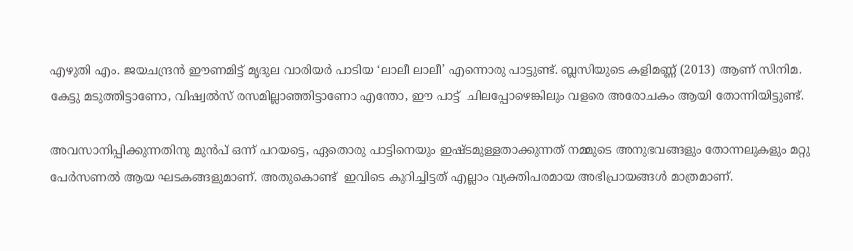എഴുതി എം. ജയചന്ദ്രൻ ഈണമിട്ട് മൃദുല വാരിയർ പാടിയ ‘ലാലീ ലാലീ’ എന്നൊരു പാട്ടുണ്ട്. ബ്ലസിയുടെ കളിമണ്ണ് (2013) ആണ് സിനിമ. കേട്ടു മടുത്തിട്ടാണോ, വിഷ്വൽസ് രസമില്ലാഞ്ഞിട്ടാണോ എന്തോ, ഈ പാട്ട്  ചിലപ്പോഴെങ്കിലും വളരെ അരോചകം ആയി തോന്നിയിട്ടുണ്ട്.

അവസാനിപ്പിക്കുന്നതിനു മുൻപ് ഒന്ന് പറയട്ടെ, ഏതൊരു പാട്ടിനെയും ഇഷ്ടമുള്ളതാക്കുന്നത് നമ്മുടെ അനുഭവങ്ങളും തോന്നലുകളും മറ്റു പേർസണൽ ആയ ഘടകങ്ങളുമാണ്. അതുകൊണ്ട്  ഇവിടെ കുറിച്ചിട്ടത് എല്ലാം വ്യക്തിപരമായ അഭിപ്രായങ്ങൾ മാത്രമാണ്.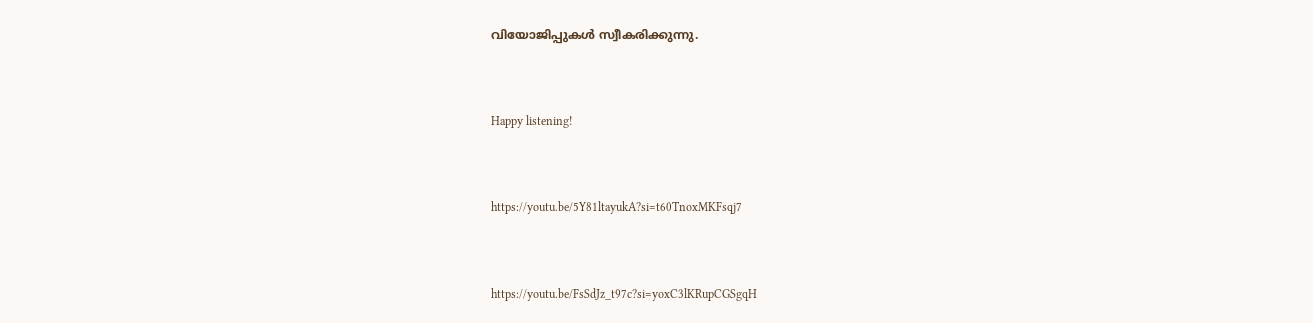വിയോജിപ്പുകൾ സ്വീകരിക്കുന്നു.



Happy listening!



https://youtu.be/5Y81ltayukA?si=t60TnoxMKFsqj7



https://youtu.be/FsSdJz_t97c?si=yoxC3lKRupCGSgqH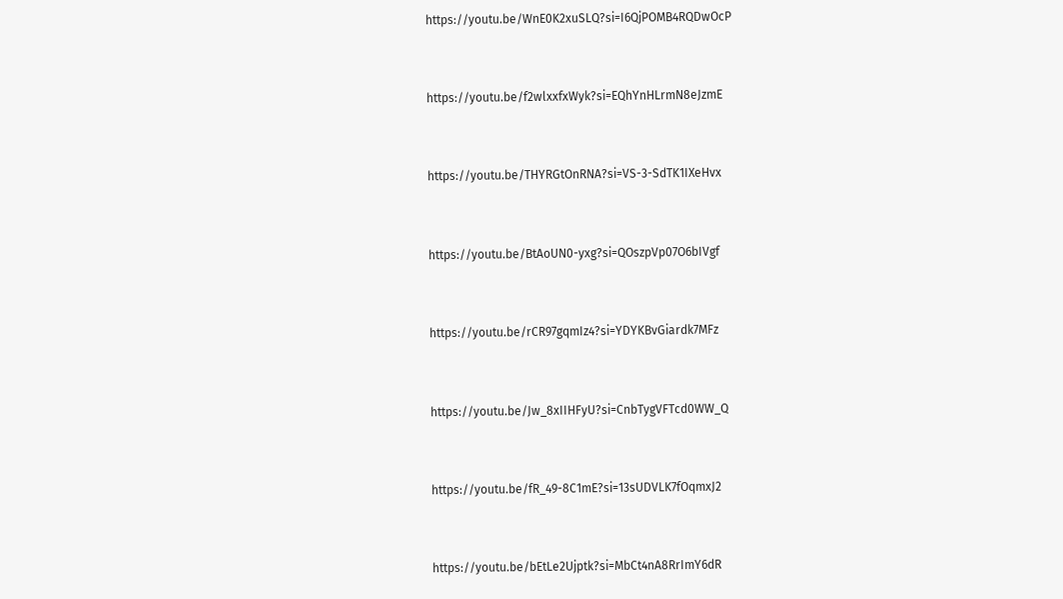https://youtu.be/WnE0K2xuSLQ?si=I6QjPOMB4RQDwOcP



https://youtu.be/f2wlxxfxWyk?si=EQhYnHLrmN8eJzmE



https://youtu.be/THYRGtOnRNA?si=VS-3-SdTK1IXeHvx



https://youtu.be/BtAoUN0-yxg?si=QOszpVp07O6bIVgf



https://youtu.be/rCR97gqmIz4?si=YDYKBvGiardk7MFz



https://youtu.be/Jw_8xIIHFyU?si=CnbTygVFTcd0WW_Q



https://youtu.be/fR_49-8C1mE?si=13sUDVLK7fOqmxJ2



https://youtu.be/bEtLe2Ujptk?si=MbCt4nA8RrImY6dR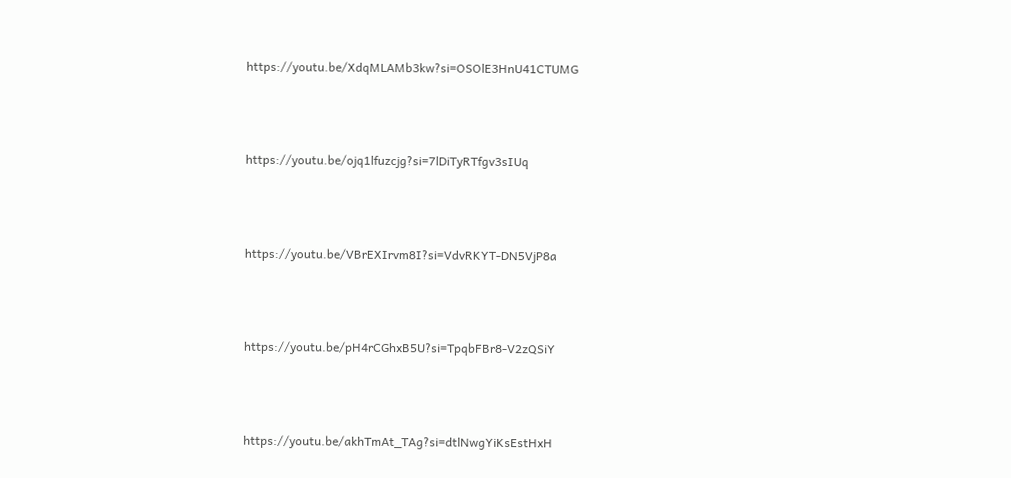https://youtu.be/XdqMLAMb3kw?si=OSOlE3HnU41CTUMG



https://youtu.be/ojq1lfuzcjg?si=7lDiTyRTfgv3sIUq



https://youtu.be/VBrEXIrvm8I?si=VdvRKYT-DN5VjP8a



https://youtu.be/pH4rCGhxB5U?si=TpqbFBr8-V2zQSiY



https://youtu.be/akhTmAt_TAg?si=dtlNwgYiKsEstHxH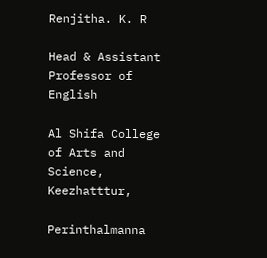Renjitha. K. R

Head & Assistant Professor of English

Al Shifa College of Arts and Science, Keezhatttur,

Perinthalmanna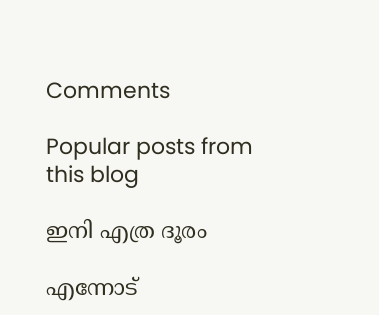Comments

Popular posts from this blog

ഇനി എത്ര ദൂരം

എന്നോട്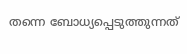തന്നെ ബോധ്യപ്പെടുത്തുന്നത്